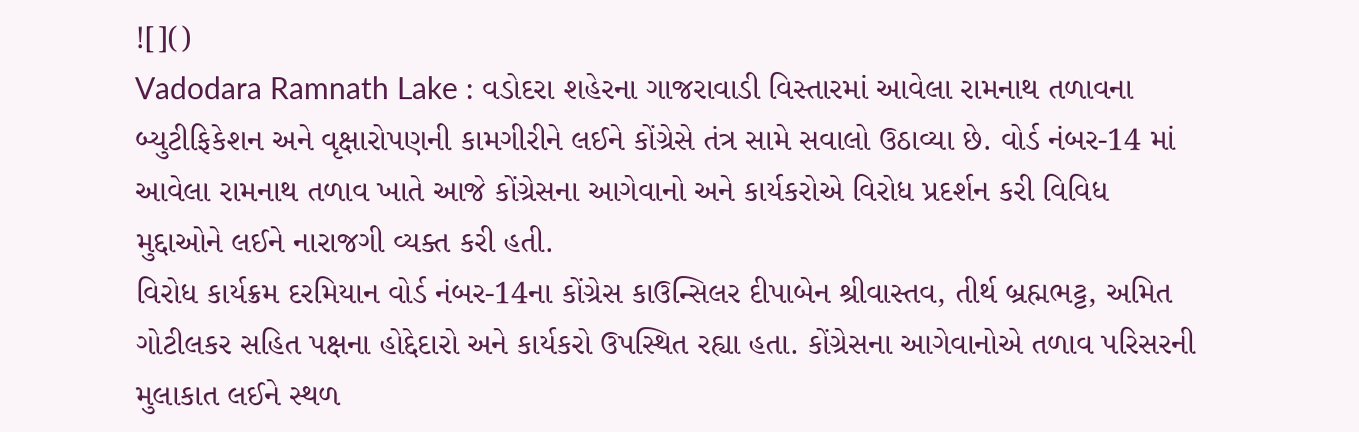![]()
Vadodara Ramnath Lake : વડોદરા શહેરના ગાજરાવાડી વિસ્તારમાં આવેલા રામનાથ તળાવના બ્યુટીફિકેશન અને વૃક્ષારોપણની કામગીરીને લઈને કોંગ્રેસે તંત્ર સામે સવાલો ઉઠાવ્યા છે. વોર્ડ નંબર-14 માં આવેલા રામનાથ તળાવ ખાતે આજે કોંગ્રેસના આગેવાનો અને કાર્યકરોએ વિરોધ પ્રદર્શન કરી વિવિધ મુદ્દાઓને લઈને નારાજગી વ્યક્ત કરી હતી.
વિરોધ કાર્યક્રમ દરમિયાન વોર્ડ નંબર-14ના કોંગ્રેસ કાઉન્સિલર દીપાબેન શ્રીવાસ્તવ, તીર્થ બ્રહ્મભટ્ટ, અમિત ગોટીલકર સહિત પક્ષના હોદ્દેદારો અને કાર્યકરો ઉપસ્થિત રહ્યા હતા. કોંગ્રેસના આગેવાનોએ તળાવ પરિસરની મુલાકાત લઈને સ્થળ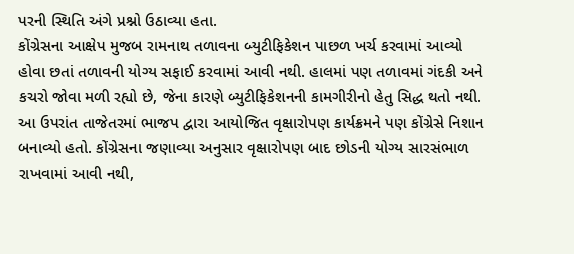પરની સ્થિતિ અંગે પ્રશ્નો ઉઠાવ્યા હતા.
કોંગ્રેસના આક્ષેપ મુજબ રામનાથ તળાવના બ્યુટીફિકેશન પાછળ ખર્ચ કરવામાં આવ્યો હોવા છતાં તળાવની યોગ્ય સફાઈ કરવામાં આવી નથી. હાલમાં પણ તળાવમાં ગંદકી અને કચરો જોવા મળી રહ્યો છે, જેના કારણે બ્યુટીફિકેશનની કામગીરીનો હેતુ સિદ્ધ થતો નથી.
આ ઉપરાંત તાજેતરમાં ભાજપ દ્વારા આયોજિત વૃક્ષારોપણ કાર્યક્રમને પણ કોંગ્રેસે નિશાન બનાવ્યો હતો. કોંગ્રેસના જણાવ્યા અનુસાર વૃક્ષારોપણ બાદ છોડની યોગ્ય સારસંભાળ રાખવામાં આવી નથી,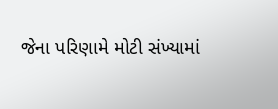જેના પરિણામે મોટી સંખ્યામાં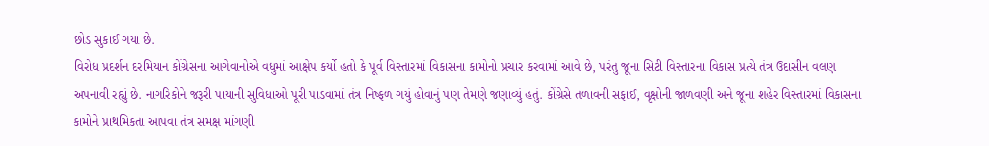છોડ સુકાઈ ગયા છે.
વિરોધ પ્રદર્શન દરમિયાન કોંગ્રેસના આગેવાનોએ વધુમાં આક્ષેપ કર્યો હતો કે પૂર્વ વિસ્તારમાં વિકાસના કામોનો પ્રચાર કરવામાં આવે છે, પરંતુ જૂના સિટી વિસ્તારના વિકાસ પ્રત્યે તંત્ર ઉદાસીન વલણ અપનાવી રહ્યું છે. નાગરિકોને જરૂરી પાયાની સુવિધાઓ પૂરી પાડવામાં તંત્ર નિષ્ફળ ગયું હોવાનું પણ તેમણે જણાવ્યું હતું. કોંગ્રેસે તળાવની સફાઈ, વૃક્ષોની જાળવણી અને જૂના શહેર વિસ્તારમાં વિકાસના કામોને પ્રાથમિકતા આપવા તંત્ર સમક્ષ માંગણી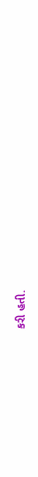કરી હતી.